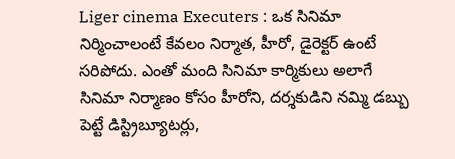Liger cinema Executers : ఒక సినిమా నిర్మించాలంటే కేవలం నిర్మాత, హీరో, డైరెక్టర్ ఉంటే సరిపోదు. ఎంతో మంది సినిమా కార్మికులు అలాగే సినిమా నిర్మాణం కోసం హీరోని, దర్శకుడిని నమ్మి డబ్బు పెట్టే డిస్ట్రిబ్యూటర్లు,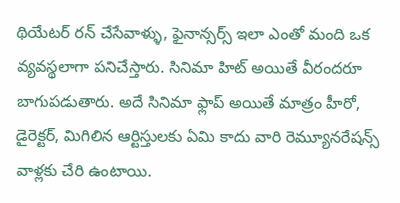థియేటర్ రన్ చేసేవాళ్ళు, ఫైనాన్సర్స్ ఇలా ఎంతో మంది ఒక వ్యవస్థలాగా పనిచేస్తారు. సినిమా హిట్ అయితే వీరందరూ బాగుపడుతారు. అదే సినిమా ఫ్లాప్ అయితే మాత్రం హీరో, డైరెక్టర్, మిగిలిన ఆర్టిస్తులకు ఏమి కాదు వారి రెమ్యూనరేషన్స్ వాళ్లకు చేరి ఉంటాయి.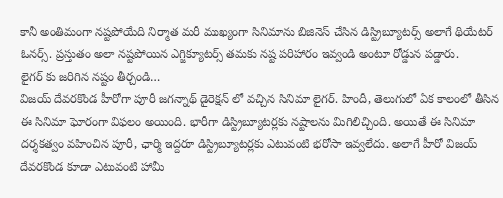కానీ అంతిమంగా నష్టపోయేది నిర్మాత మరీ ముఖ్యంగా సినిమాను బిజినెస్ చేసిన డిస్ట్రిబ్యూటర్స్ అలాగే థియేటర్ ఓనర్స్. ప్రస్తుతం అలా నష్టపోయిన ఎగ్జిక్యూటర్స్ తమకు నష్ట పరిహారం ఇవ్వండి అంటూ రోడ్డున పడ్డారు.
లైగర్ కు జరిగిన నష్టం తీర్చండి…
విజయ్ దేవరకొండ హీరోగా పూరీ జగన్నాథ్ డైరెక్షన్ లో వచ్చిన సినిమా లైగర్. హిందీ, తెలుగులో ఏక కాలంలో తీసిన ఈ సినిమా ఘోరంగా విఫలం అయింది. భారీగా డిస్ట్రిబ్యూటర్లకు నష్టాలను మిగిలిచ్చింది. అయితే ఈ సినిమా దర్శకత్వం వహించిన పూరీ, ఛార్మి ఇద్దరూ డిస్ట్రిబ్యూటర్లకు ఎటువంటి భరోసా ఇవ్వలేదు. అలాగే హీరో విజయ్ దేవరకొండ కూడా ఎటువంటి హామీ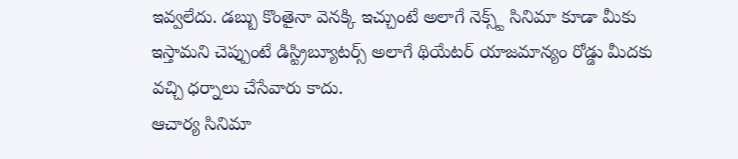ఇవ్వలేదు. డబ్బు కొంతైనా వెనక్కి ఇచ్చుంటే అలాగే నెక్స్ట్ సినిమా కూడా మీకు ఇస్తామని చెప్పుంటే డిస్ట్రిబ్యూటర్స్ అలాగే థియేటర్ యాజమాన్యం రోడ్డు మీదకు వచ్చి ధర్నాలు చేసేవారు కాదు.
ఆచార్య సినిమా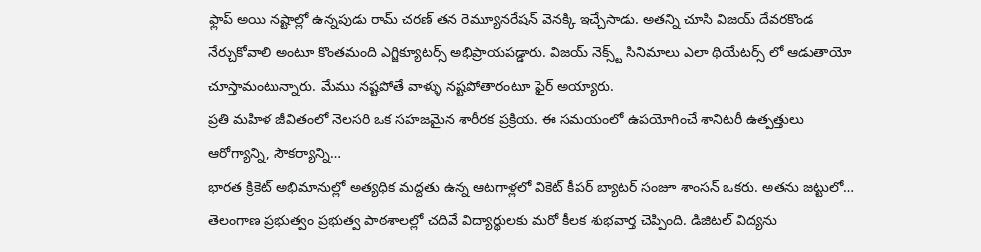ఫ్లాప్ అయి నష్టాల్లో ఉన్నపుడు రామ్ చరణ్ తన రెమ్యూనరేషన్ వెనక్కి ఇచ్చేసాడు. అతన్ని చూసి విజయ్ దేవరకొండ నేర్చుకోవాలి అంటూ కొంతమంది ఎగ్జిక్యూటర్స్ అభిప్రాయపడ్డారు. విజయ్ నెక్స్ట్ సినిమాలు ఎలా థియేటర్స్ లో ఆడుతాయో చూస్తామంటున్నారు. మేము నష్టపోతే వాళ్ళు నష్టపోతారంటూ ఫైర్ అయ్యారు.
ప్రతి మహిళ జీవితంలో నెలసరి ఒక సహజమైన శారీరక ప్రక్రియ. ఈ సమయంలో ఉపయోగించే శానిటరీ ఉత్పత్తులు ఆరోగ్యాన్ని, సౌకర్యాన్ని…
భారత క్రికెట్ అభిమానుల్లో అత్యధిక మద్దతు ఉన్న ఆటగాళ్లలో వికెట్ కీపర్ బ్యాటర్ సంజూ శాంసన్ ఒకరు. అతను జట్టులో…
తెలంగాణ ప్రభుత్వం ప్రభుత్వ పాఠశాలల్లో చదివే విద్యార్థులకు మరో కీలక శుభవార్త చెప్పింది. డిజిటల్ విద్యను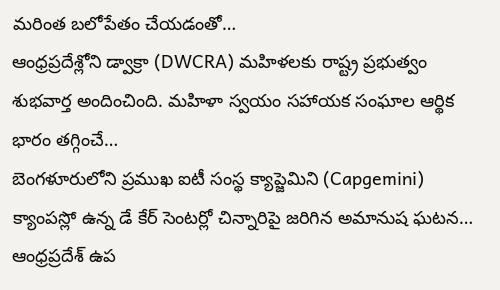మరింత బలోపేతం చేయడంతో…
ఆంధ్రప్రదేశ్లోని డ్వాక్రా (DWCRA) మహిళలకు రాష్ట్ర ప్రభుత్వం శుభవార్త అందించింది. మహిళా స్వయం సహాయక సంఘాల ఆర్థిక భారం తగ్గించే…
బెంగళూరులోని ప్రముఖ ఐటీ సంస్థ క్యాప్జెమిని (Capgemini) క్యాంపస్లో ఉన్న డే కేర్ సెంటర్లో చిన్నారిపై జరిగిన అమానుష ఘటన…
ఆంధ్రప్రదేశ్ ఉప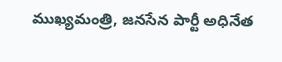ముఖ్యమంత్రి, జనసేన పార్టీ అధినేత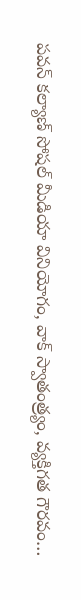పవన్ కల్యాణ్ సోషల్ మీడియా వినియోగం, వాక్ స్వాతంత్ర్యం, వ్యక్తిగత గౌరవం…